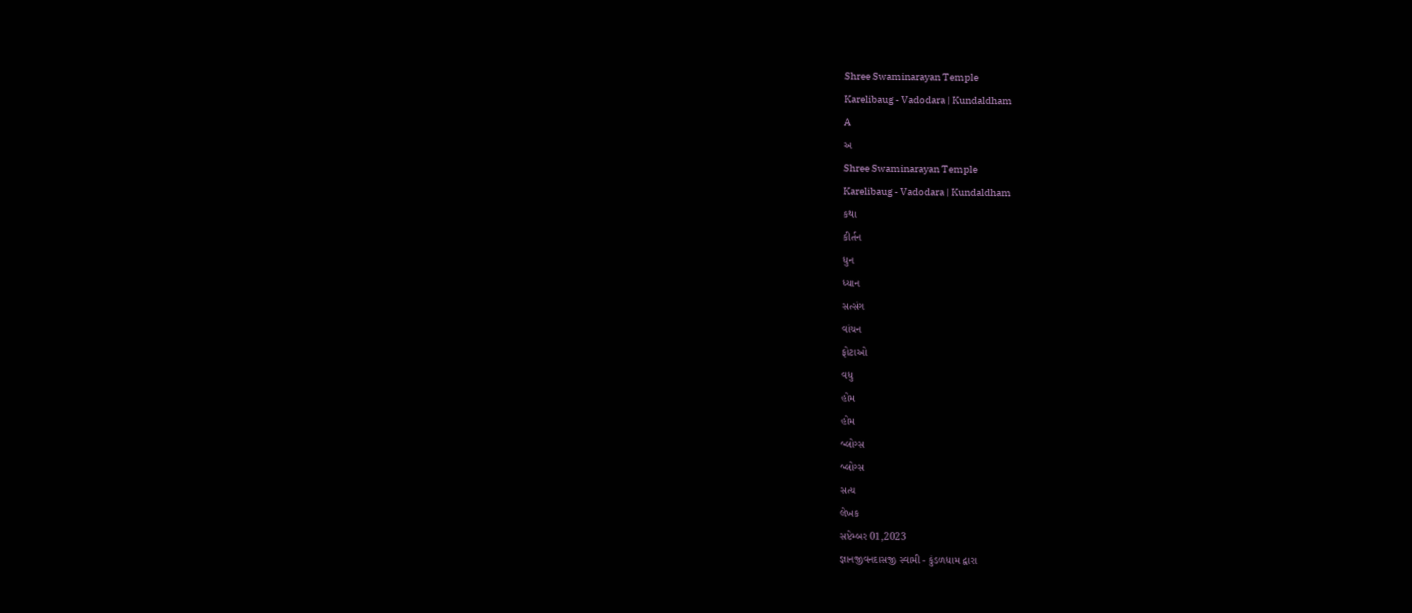Shree Swaminarayan Temple
Karelibaug - Vadodara | Kundaldham
A
અ
Shree Swaminarayan Temple
Karelibaug - Vadodara | Kundaldham
કથા
કીર્તન
ધુન
ધ્યાન
સત્સંગ
વાંચન
ફોટાઓ
વધુ
હોમ
હોમ
બ્લોગ્સ
બ્લોગ્સ
સત્ય
લેખક
સપ્ટેમ્બર 01,2023
જ્ઞાનજીવનદાસજી સ્વામી - કુંડળધામ દ્વારા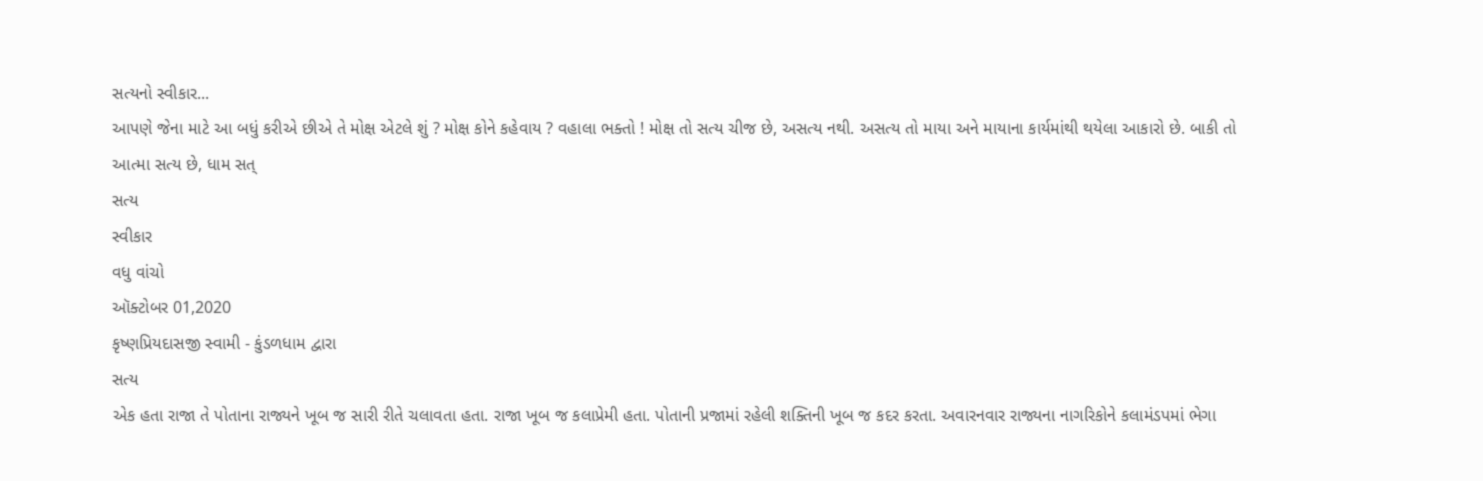સત્યનો સ્વીકાર...
આપણે જેના માટે આ બધું કરીએ છીએ તે મોક્ષ એટલે શું ? મોક્ષ કોને કહેવાય ? વહાલા ભક્તો ! મોક્ષ તો સત્ય ચીજ છે, અસત્ય નથી. અસત્ય તો માયા અને માયાના કાર્યમાંથી થયેલા આકારો છે. બાકી તો આત્મા સત્ય છે, ધામ સત્
સત્ય
સ્વીકાર
વધુ વાંચો
ઑક્ટોબર 01,2020
કૃષ્ણપ્રિયદાસજી સ્વામી - કુંડળધામ દ્વારા
સત્ય
એક હતા રાજા તે પોતાના રાજ્યને ખૂબ જ સારી રીતે ચલાવતા હતા. રાજા ખૂબ જ કલાપ્રેમી હતા. પોતાની પ્રજામાં રહેલી શક્તિની ખૂબ જ કદર કરતા. અવારનવાર રાજ્યના નાગરિકોને કલામંડપમાં ભેગા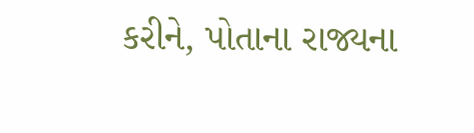કરીને, પોતાના રાજ્યના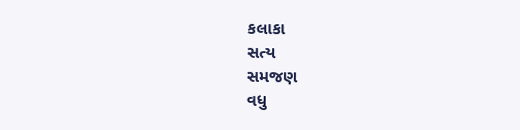કલાકા
સત્ય
સમજણ
વધુ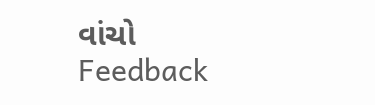વાંચો
Feedback